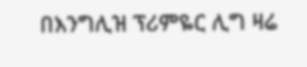በእንግሊዝ ፕሪምዬር ሊግ ዛሬ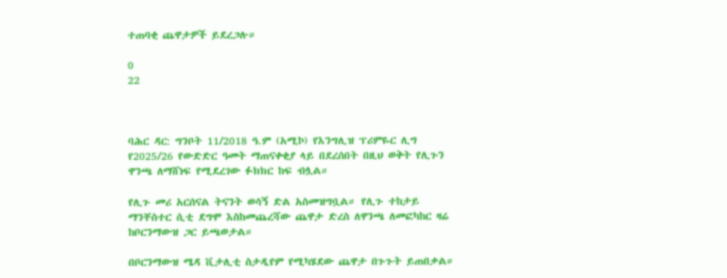ተጠባቂ ጨዋታዎች ይደረጋሉ።

0
22



ባሕር ዳር: ግንቦት 11/2018 ዓ.ም (አሚኮ) የእንግሊዝ ፕሪምዬር ሊግ የ2025/26 የውድድር ዓመት ማጠናቀቂያ ላይ በደረሰበት በዚህ ወቅት የሊጉን ዋንጫ ለማሸነፍ የሚደረገው ፉክክር ከፍ ብሏል።

የሊጉ መሪ አርሰናል ትናንት ወሳኝ ድል አስመዝግቧል። የሊጉ ተከታይ ማንቸስተር ሲቲ ደግሞ እስከመጨረሻው ጨዋታ ድረስ ለዋንጫ ለመፎካከር ዛሬ ከቦርንማውዝ ጋር ይጫወታል።

በቦርንማውዝ ሜዳ ቪታሊቲ ስታዲየም የሚካሄደው ጨዋታ በጉጉት ይጠበቃል።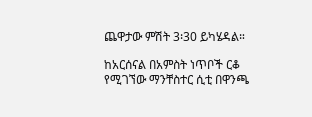ጨዋታው ምሽት 3፡30 ይካሄዳል።

ከአርሰናል በአምስት ነጥቦች ርቆ የሚገኘው ማንቸስተር ሲቲ በዋንጫ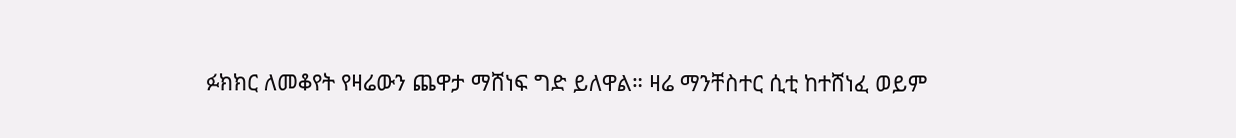ፉክክር ለመቆየት የዛሬውን ጨዋታ ማሸነፍ ግድ ይለዋል። ዛሬ ማንቸስተር ሲቲ ከተሸነፈ ወይም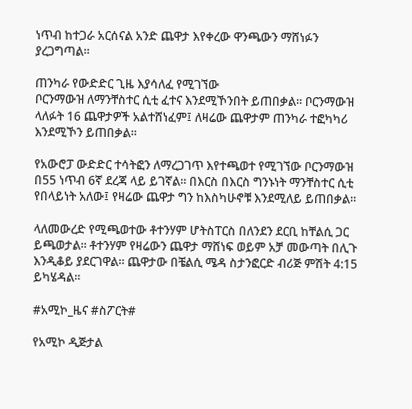ነጥብ ከተጋራ አርሰናል አንድ ጨዋታ እየቀረው ዋንጫውን ማሸነፉን ያረጋግጣል።

ጠንካራ የውድድር ጊዜ እያሳለፈ የሚገኘው
ቦርንማውዝ ለማንቸስተር ሲቲ ፈተና እንደሚኾንበት ይጠበቃል። ቦርንማውዝ ላለፉት 16 ጨዋታዎች አልተሸነፈም፤ ለዛሬው ጨዋታም ጠንካራ ተፎካካሪ እንደሚኾን ይጠበቃል።

የአውሮፓ ውድድር ተሳትፎን ለማረጋገጥ እየተጫወተ የሚገኘው ቦርንማውዝ በ55 ነጥብ 6ኛ ደረጃ ላይ ይገኛል። በእርስ በእርስ ግንኑነት ማንቸስተር ሲቲ የበላይነት አለው፤ የዛሬው ጨዋታ ግን ከእስካሁኖቹ እንደሚለይ ይጠበቃል።

ላለመውረድ የሚጫወተው ቶተንሃም ሆትስፐርስ በለንደን ደርቢ ከቸልሲ ጋር ይጫወታል። ቶተንሃም የዛሬውን ጨዋታ ማሸነፍ ወይም አቻ መውጣት በሊጉ እንዲቆይ ያደርገዋል። ጨዋታው በቼልሲ ሜዳ ስታንፎርድ ብሪጅ ምሽት 4:15 ይካሄዳል።

#አሚኮ_ዜና #ስፖርት#

የአሚኮ ዲጅታል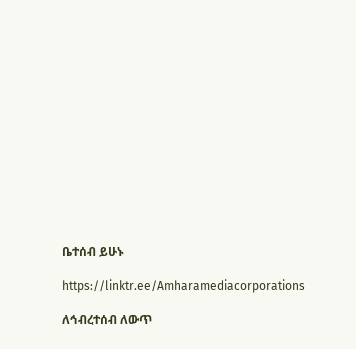ቤተሰብ ይሁኑ

https://linktr.ee/Amharamediacorporations

ለኅብረተሰብ ለውጥ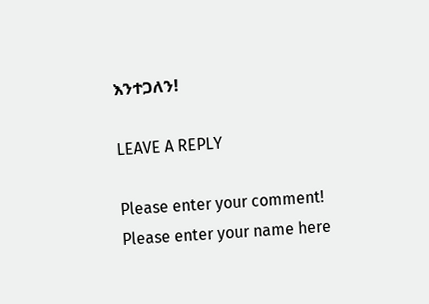እንተጋለን!

LEAVE A REPLY

Please enter your comment!
Please enter your name here